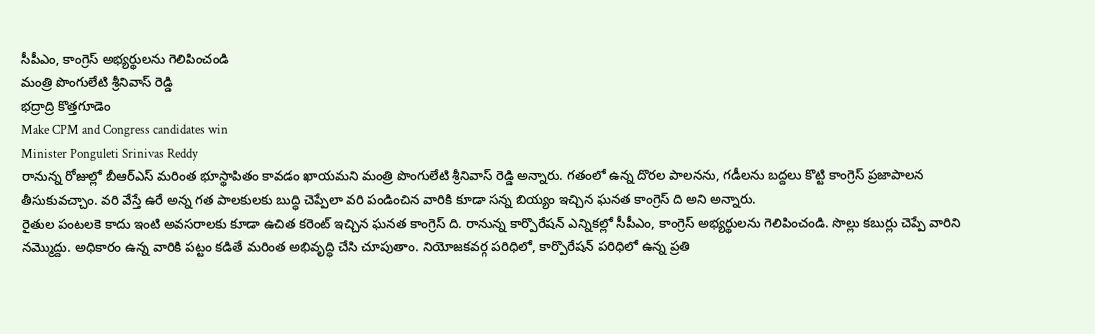సీపీఎం, కాంగ్రెస్ అభ్యర్థులను గెలిపించండి
మంత్రి పొంగులేటి శ్రీనివాస్ రెడ్డి
భద్రాద్రి కొత్తగూడెం
Make CPM and Congress candidates win
Minister Ponguleti Srinivas Reddy
రానున్న రోజుల్లో బీఆర్ఎస్ మరింత భూస్థాపితం కావడం ఖాయమని మంత్రి పొంగులేటి శ్రీనివాస్ రెడ్డి అన్నారు. గతంలో ఉన్న దొరల పాలనను, గడీలను బద్దలు కొట్టి కాంగ్రెస్ ప్రజాపాలన తీసుకువచ్చాం. వరి వేస్తే ఉరే అన్న గత పాలకులకు బుద్ధి చెప్పేలా వరి పండించిన వారికి కూడా సన్న బియ్యం ఇచ్చిన ఘనత కాంగ్రెస్ ది అని అన్నారు.
రైతుల పంటలకె కాదు ఇంటి అవసరాలకు కూడా ఉచిత కరెంట్ ఇచ్చిన ఘనత కాంగ్రెస్ ది. రానున్న కార్పొరేషన్ ఎన్నికల్లో సీపీఎం, కాంగ్రెస్ అభ్యర్థులను గెలిపించండి. సొల్లు కబుర్లు చెప్పే వారిని నమ్మొద్దు. అధికారం ఉన్న వారికి పట్టం కడితే మరింత అభివృద్ధి చేసి చూపుతాం. నియోజకవర్గ పరిధిలో, కార్పొరేషన్ పరిధిలో ఉన్న ప్రతి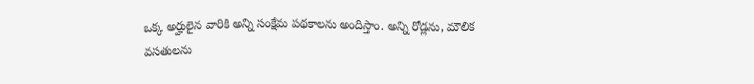ఒక్క అర్హులైన వారికి అన్ని సంక్షేమ పథకాలను అందిస్తాం. అన్ని రోడ్లను, మౌలిక వసతులను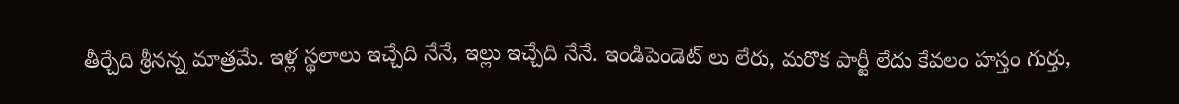తీర్చేది శ్రీనన్న మాత్రమే. ఇళ్ల స్థలాలు ఇచ్చేది నేనే, ఇల్లు ఇచ్చేది నేనే. ఇండిపెండెట్ లు లేరు, మరొక పార్టీ లేదు కేవలం హస్తం గుర్తు,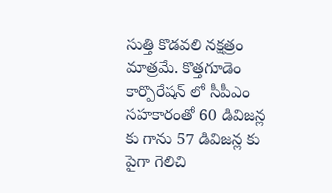సుత్తి కొడవలి నక్షత్రం మాత్రమే. కొత్తగూడెం కార్పొరేషన్ లో సీపీఎం సహకారంతో 60 డివిజన్ల కు గాను 57 డివిజన్ల కు పైగా గెలిచి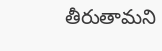తీరుతామని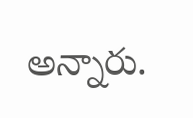అన్నారు.